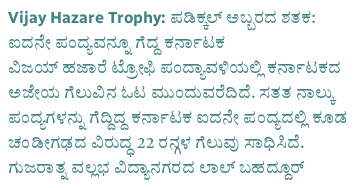Vijay Hazare Trophy: ಪಡಿಕ್ಕಲ್ ಅಬ್ಬರದ ಶತಕ: ಐದನೇ ಪಂದ್ಯವನ್ನೂ ಗೆದ್ದ ಕರ್ನಾಟಕ
ವಿಜಯ್ ಹಜಾರೆ ಟ್ರೋಫಿ ಪಂದ್ಯಾವಳಿಯಲ್ಲಿ ಕರ್ನಾಟಕದ ಅಜೇಯ ಗೆಲುವಿನ ಓಟ ಮುಂದುವರೆದಿದೆ. ಸತತ ನಾಲ್ಕು ಪಂದ್ಯಗಳನ್ನು ಗೆದ್ದಿದ್ದ ಕರ್ನಾಟಕ ಐದನೇ ಪಂದ್ಯದಲ್ಲಿ ಕೂಡ ಚಂಡೀಗಢದ ವಿರುದ್ಧ 22 ರನ್ಗಳ ಗೆಲುವು ಸಾಧಿಸಿದೆ.
ಗುಜರಾತ್ನ ವಲ್ಲಭ ವಿದ್ಯಾನಗರದ ಲಾಲ್ ಬಹದ್ದೂರ್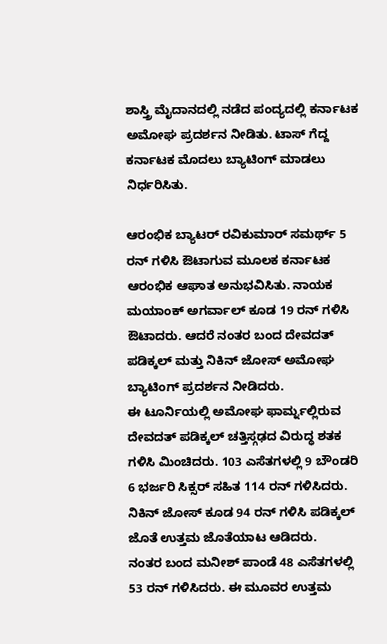ಶಾಸ್ತ್ರಿ ಮೈದಾನದಲ್ಲಿ ನಡೆದ ಪಂದ್ಯದಲ್ಲಿ ಕರ್ನಾಟಕ ಅಮೋಘ ಪ್ರದರ್ಶನ ನೀಡಿತು. ಟಾಸ್ ಗೆದ್ದ ಕರ್ನಾಟಕ ಮೊದಲು ಬ್ಯಾಟಿಂಗ್ ಮಾಡಲು ನಿರ್ಧರಿಸಿತು.

ಆರಂಭಿಕ ಬ್ಯಾಟರ್ ರವಿಕುಮಾರ್ ಸಮರ್ಥ್ 5 ರನ್ ಗಳಿಸಿ ಔಟಾಗುವ ಮೂಲಕ ಕರ್ನಾಟಕ ಆರಂಭಿಕ ಆಘಾತ ಅನುಭವಿಸಿತು. ನಾಯಕ ಮಯಾಂಕ್ ಅಗರ್ವಾಲ್ ಕೂಡ 19 ರನ್ ಗಳಿಸಿ ಔಟಾದರು. ಆದರೆ ನಂತರ ಬಂದ ದೇವದತ್ ಪಡಿಕ್ಕಲ್ ಮತ್ತು ನಿಕಿನ್ ಜೋಸ್ ಅಮೋಘ ಬ್ಯಾಟಿಂಗ್ ಪ್ರದರ್ಶನ ನೀಡಿದರು.
ಈ ಟೂರ್ನಿಯಲ್ಲಿ ಅಮೋಘ ಫಾರ್ಮ್ನಲ್ಲಿರುವ ದೇವದತ್ ಪಡಿಕ್ಕಲ್ ಚತ್ತಿಸ್ಗಢದ ವಿರುದ್ಧ ಶತಕ ಗಳಿಸಿ ಮಿಂಚಿದರು. 103 ಎಸೆತಗಳಲ್ಲಿ 9 ಬೌಂಡರಿ 6 ಭರ್ಜರಿ ಸಿಕ್ಸರ್ ಸಹಿತ 114 ರನ್ ಗಳಿಸಿದರು. ನಿಕಿನ್ ಜೋಸ್ ಕೂಡ 94 ರನ್ ಗಳಿಸಿ ಪಡಿಕ್ಕಲ್ ಜೊತೆ ಉತ್ತಮ ಜೊತೆಯಾಟ ಆಡಿದರು.
ನಂತರ ಬಂದ ಮನೀಶ್ ಪಾಂಡೆ 48 ಎಸೆತಗಳಲ್ಲಿ 53 ರನ್ ಗಳಿಸಿದರು. ಈ ಮೂವರ ಉತ್ತಮ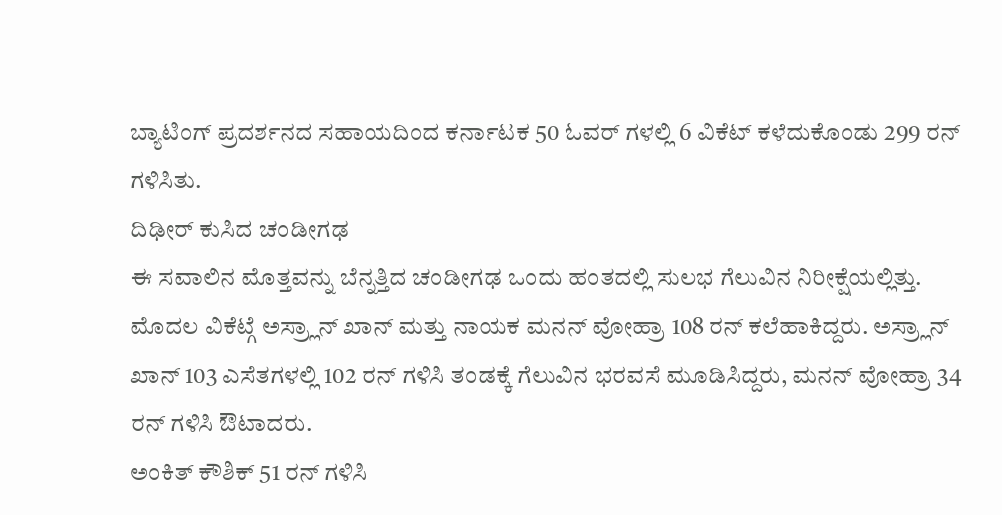ಬ್ಯಾಟಿಂಗ್ ಪ್ರದರ್ಶನದ ಸಹಾಯದಿಂದ ಕರ್ನಾಟಕ 50 ಓವರ್ ಗಳಲ್ಲಿ 6 ವಿಕೆಟ್ ಕಳೆದುಕೊಂಡು 299 ರನ್ ಗಳಿಸಿತು.
ದಿಢೀರ್ ಕುಸಿದ ಚಂಡೀಗಢ
ಈ ಸವಾಲಿನ ಮೊತ್ತವನ್ನು ಬೆನ್ನತ್ತಿದ ಚಂಡೀಗಢ ಒಂದು ಹಂತದಲ್ಲಿ ಸುಲಭ ಗೆಲುವಿನ ನಿರೀಕ್ಷೆಯಲ್ಲಿತ್ತು. ಮೊದಲ ವಿಕೆಟ್ಗೆ ಅಸ್ರ್ಲಾನ್ ಖಾನ್ ಮತ್ತು ನಾಯಕ ಮನನ್ ವೋಹ್ರಾ 108 ರನ್ ಕಲೆಹಾಕಿದ್ದರು. ಅಸ್ರ್ಲಾನ್ ಖಾನ್ 103 ಎಸೆತಗಳಲ್ಲಿ 102 ರನ್ ಗಳಿಸಿ ತಂಡಕ್ಕೆ ಗೆಲುವಿನ ಭರವಸೆ ಮೂಡಿಸಿದ್ದರು, ಮನನ್ ವೋಹ್ರಾ 34 ರನ್ ಗಳಿಸಿ ಔಟಾದರು.
ಅಂಕಿತ್ ಕೌಶಿಕ್ 51 ರನ್ ಗಳಿಸಿ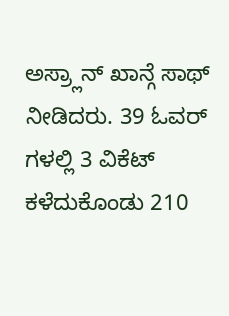ಅಸ್ರ್ಲಾನ್ ಖಾನ್ಗೆ ಸಾಥ್ ನೀಡಿದರು. 39 ಓವರ್ ಗಳಲ್ಲಿ 3 ವಿಕೆಟ್ ಕಳೆದುಕೊಂಡು 210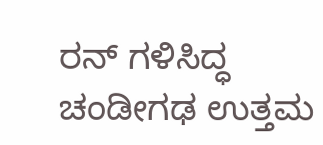ರನ್ ಗಳಿಸಿದ್ಧ ಚಂಡೀಗಢ ಉತ್ತಮ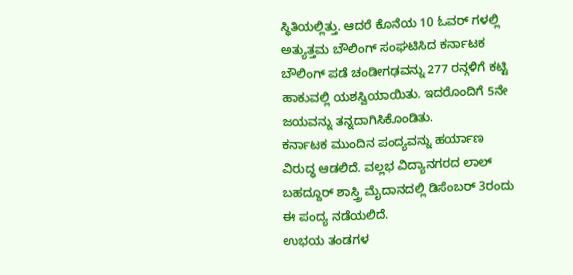ಸ್ಥಿತಿಯಲ್ಲಿತ್ತು. ಆದರೆ ಕೊನೆಯ 10 ಓವರ್ ಗಳಲ್ಲಿ ಅತ್ಯುತ್ತಮ ಬೌಲಿಂಗ್ ಸಂಘಟಿಸಿದ ಕರ್ನಾಟಕ ಬೌಲಿಂಗ್ ಪಡೆ ಚಂಡೀಗಢವನ್ನು 277 ರನ್ಗಳಿಗೆ ಕಟ್ಟಿ ಹಾಕುವಲ್ಲಿ ಯಶಸ್ವಿಯಾಯಿತು. ಇದರೊಂದಿಗೆ 5ನೇ ಜಯವನ್ನು ತನ್ನದಾಗಿಸಿಕೊಂಡಿತು.
ಕರ್ನಾಟಕ ಮುಂದಿನ ಪಂದ್ಯವನ್ನು ಹರ್ಯಾಣ ವಿರುದ್ಧ ಆಡಲಿದೆ. ವಲ್ಲಭ ವಿದ್ಯಾನಗರದ ಲಾಲ್ ಬಹದ್ದೂರ್ ಶಾಸ್ತ್ರಿ ಮೈದಾನದಲ್ಲಿ ಡಿಸೆಂಬರ್ 3ರಂದು ಈ ಪಂದ್ಯ ನಡೆಯಲಿದೆ.
ಉಭಯ ತಂಡಗಳ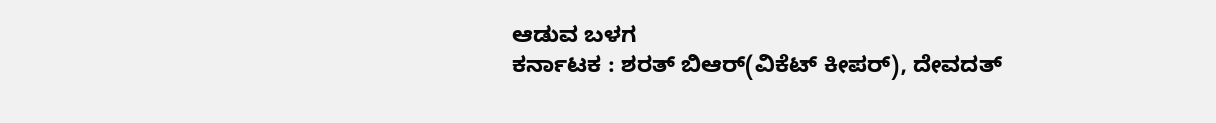ಆಡುವ ಬಳಗ
ಕರ್ನಾಟಕ : ಶರತ್ ಬಿಆರ್(ವಿಕೆಟ್ ಕೀಪರ್), ದೇವದತ್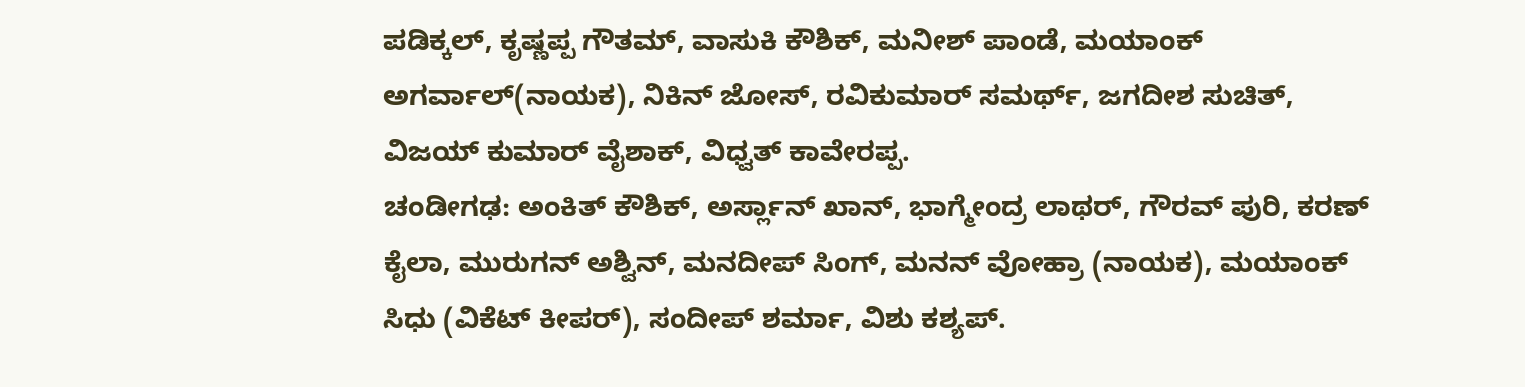ಪಡಿಕ್ಕಲ್, ಕೃಷ್ಣಪ್ಪ ಗೌತಮ್, ವಾಸುಕಿ ಕೌಶಿಕ್, ಮನೀಶ್ ಪಾಂಡೆ, ಮಯಾಂಕ್ ಅಗರ್ವಾಲ್(ನಾಯಕ), ನಿಕಿನ್ ಜೋಸ್, ರವಿಕುಮಾರ್ ಸಮರ್ಥ್, ಜಗದೀಶ ಸುಚಿತ್, ವಿಜಯ್ ಕುಮಾರ್ ವೈಶಾಕ್, ವಿಧ್ವತ್ ಕಾವೇರಪ್ಪ.
ಚಂಡೀಗಢ: ಅಂಕಿತ್ ಕೌಶಿಕ್, ಅರ್ಸ್ಲಾನ್ ಖಾನ್, ಭಾಗ್ಮೇಂದ್ರ ಲಾಥರ್, ಗೌರವ್ ಪುರಿ, ಕರಣ್ ಕೈಲಾ, ಮುರುಗನ್ ಅಶ್ವಿನ್, ಮನದೀಪ್ ಸಿಂಗ್, ಮನನ್ ವೋಹ್ರಾ (ನಾಯಕ), ಮಯಾಂಕ್ ಸಿಧು (ವಿಕೆಟ್ ಕೀಪರ್), ಸಂದೀಪ್ ಶರ್ಮಾ, ವಿಶು ಕಶ್ಯಪ್.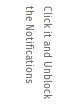Click it and Unblock the Notifications